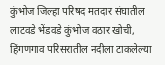कुंभोज जिल्हा परिषद मतदार संघातील लाटवडे भेंडवडे कुंभोज वठार खोची, हिंगणगाव परिसरातील नदीला टाकलेल्या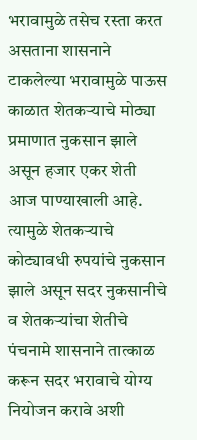भरावामुळे तसेच रस्ता करत असताना शासनाने टाकलेल्या भरावामुळे पाऊस काळात शेतकऱ्याचे मोठ्या प्रमाणात नुकसान झाले असून हजार एकर शेती आज पाण्याखाली आहे. त्यामुळे शेतकऱ्याचे कोट्यावधी रुपयांचे नुकसान झाले असून सदर नुकसानीचे व शेतकऱ्यांचा शेतीचे पंचनामे शासनाने तात्काळ करून सदर भरावाचे योग्य नियोजन करावे अशी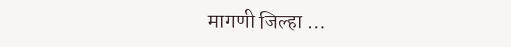मागणी जिल्हा …